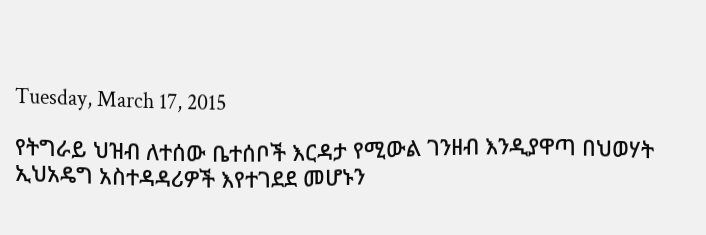Tuesday, March 17, 2015

የትግራይ ህዝብ ለተሰው ቤተሰቦች እርዳታ የሚውል ገንዘብ እንዲያዋጣ በህወሃት ኢህአዴግ አስተዳዳሪዎች እየተገደደ መሆኑን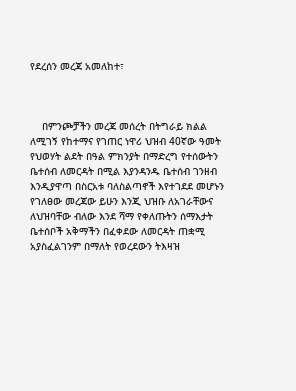የደረሰን መረጃ አመለከተ፣



    በምንጮቻችን መረጃ መሰረት በትግራይ ክልል ለሚገኝ የከተማና የገጠር ነዋሪ ህዝብ 40ኛው ዓመት የህወሃት ልደት በዓል ምክንያት በማድረግ የተሰውትን ቤተሰብ ለመርዳት በሚል እያንዳንዱ ቤተሰብ ገንዘብ እንዲያዋጣ በስርአቱ ባለስልጣኖች እየተገደደ መሆኑን የገለፀው መረጃው ይሁን እንጂ ህዝቡ ለአገራቸውና ለህዝባቸው ብለው እንደ ሻማ የቀለጡትን ሰማእታት ቤተሰቦች አቅማችን በፈቀደው ለመርዳት ጠቋሚ አያስፈልገንም በማለት የወረደውን ትእዛዝ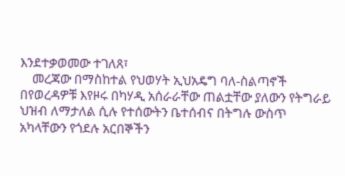እንደተቃወመው ተገለጸ፣
    መረጃው በማስከተል የህወሃት ኢህአዴግ ባለ-ስልጣኖች በየወረዳዎቹ እየዞሩ በካሃዲ አሰራራቸው ጠልቷቸው ያለውን የትግራይ ህዝብ ለማታለል ሲሉ የተሰውትን ቤተሰብና በትግሉ ውስጥ አካላቸውን የጎደሉ አርበኞችን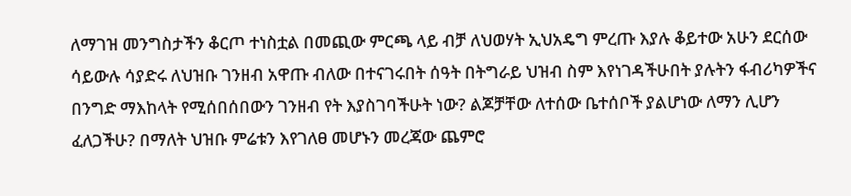ለማገዝ መንግስታችን ቆርጦ ተነስቷል በመጪው ምርጫ ላይ ብቻ ለህወሃት ኢህአዴግ ምረጡ እያሉ ቆይተው አሁን ደርሰው ሳይውሉ ሳያድሩ ለህዝቡ ገንዘብ አዋጡ ብለው በተናገሩበት ሰዓት በትግራይ ህዝብ ስም እየነገዳችሁበት ያሉትን ፋብሪካዎችና በንግድ ማእከላት የሚሰበሰበውን ገንዘብ የት እያስገባችሁት ነው? ልጆቻቸው ለተሰው ቤተሰቦች ያልሆነው ለማን ሊሆን ፈለጋችሁ? በማለት ህዝቡ ምሬቱን እየገለፀ መሆኑን መረጃው ጨምሮ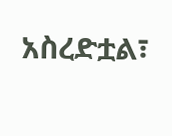አስረድቷል፣